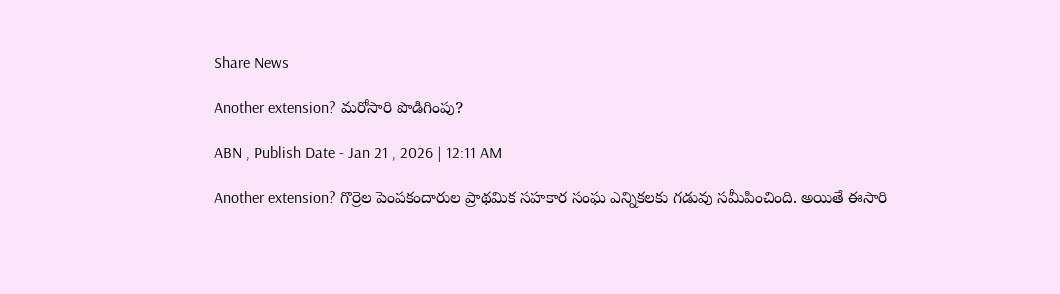Share News

Another extension? మరోసారి పొడిగింపు?

ABN , Publish Date - Jan 21 , 2026 | 12:11 AM

Another extension? గొర్రెల పెంపకందారుల ప్రాథమిక సహకార సంఘ ఎన్నికలకు గడువు సమీపించింది. అయితే ఈసారి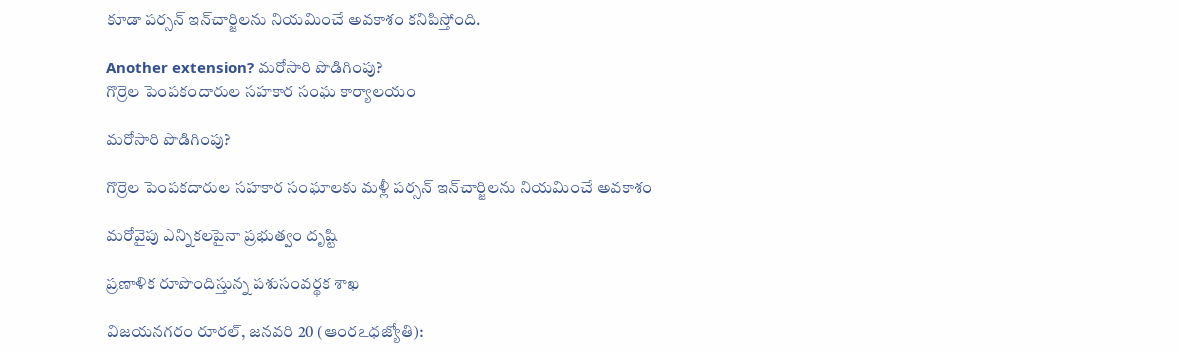కూడా పర్సన్‌ ఇన్‌చార్జిలను నియమించే అవకాశం కనిపిస్తోంది.

Another extension? మరోసారి పొడిగింపు?
గొర్రెల పెంపకందారుల సహకార సంఘ కార్యాలయం

మరోసారి పొడిగింపు?

గొర్రెల పెంపకదారుల సహకార సంఘాలకు మళ్లీ పర్సన్‌ ఇన్‌చార్జిలను నియమించే అవకాశం

మరోవైపు ఎన్నికలపైనా ప్రభుత్వం దృష్టి

ప్రణాళిక రూపొందిస్తున్న పశుసంవర్థక శాఖ

విజయనగరం రూరల్‌, జనవరి 20 (ఆంరఽధజ్యోతి):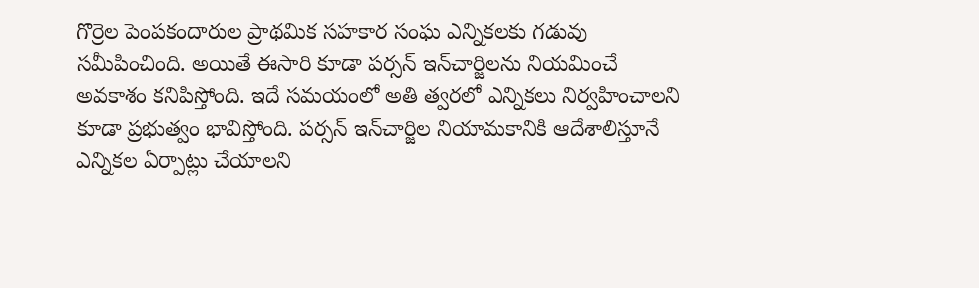గొర్రెల పెంపకందారుల ప్రాథమిక సహకార సంఘ ఎన్నికలకు గడువు సమీపించింది. అయితే ఈసారి కూడా పర్సన్‌ ఇన్‌చార్జిలను నియమించే అవకాశం కనిపిస్తోంది. ఇదే సమయంలో అతి త్వరలో ఎన్నికలు నిర్వహించాలని కూడా ప్రభుత్వం భావిస్తోంది. పర్సన్‌ ఇన్‌చార్జిల నియామకానికి ఆదేశాలిస్తూనే ఎన్నికల ఏర్పాట్లు చేయాలని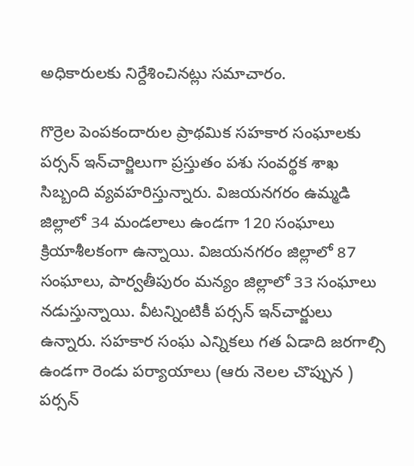అధికారులకు నిర్దేశించినట్లు సమాచారం.

గొర్రెల పెంపకందారుల ప్రాథమిక సహకార సంఘాలకు పర్సన్‌ ఇన్‌చార్జిలుగా ప్రస్తుతం పశు సంవర్థక శాఖ సిబ్బంది వ్యవహరిస్తున్నారు. విజయనగరం ఉమ్మడి జిల్లాలో 34 మండలాలు ఉండగా 120 సంఘాలు క్రియాశీలకంగా ఉన్నాయి. విజయనగరం జిల్లాలో 87 సంఘాలు, పార్వతీపురం మన్యం జిల్లాలో 33 సంఘాలు నడుస్తున్నాయి. వీటన్నింటికీ పర్సన్‌ ఇన్‌చార్జులు ఉన్నారు. సహకార సంఘ ఎన్నికలు గత ఏడాది జరగాల్సి ఉండగా రెండు పర్యాయాలు (ఆరు నెలల చొప్పున ) పర్సన్‌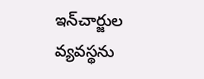ఇన్‌చార్జుల వ్యవస్థను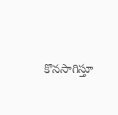కొనసాగిస్తూ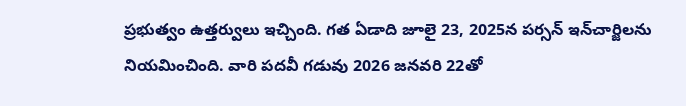ప్రభుత్వం ఉత్తర్వులు ఇచ్చింది. గత ఏడాది జూలై 23, 2025న పర్సన్‌ ఇన్‌చార్జిలను నియమించింది. వారి పదవీ గడువు 2026 జనవరి 22తో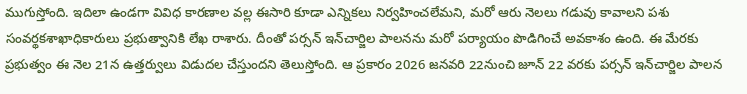ముగుస్తోంది. ఇదిలా ఉండగా వివిధ కారణాల వల్ల ఈసారి కూడా ఎన్నికలు నిర్వహించలేమని, మరో ఆరు నెలలు గడువు కావాలని పశు సంవర్థకశాఖాధికారులు ప్రభుత్వానికి లేఖ రాశారు. దీంతో పర్సన్‌ ఇన్‌చార్జిల పాలనను మరో పర్యాయం పొడిగించే అవకాశం ఉంది. ఈ మేరకు ప్రభుత్వం ఈ నెల 21న ఉత్తర్వులు విడుదల చేస్తుందని తెలుస్తోంది. ఆ ప్రకారం 2026 జనవరి 22నుంచి జూన్‌ 22 వరకు పర్సన్‌ ఇన్‌చార్జిల పాలన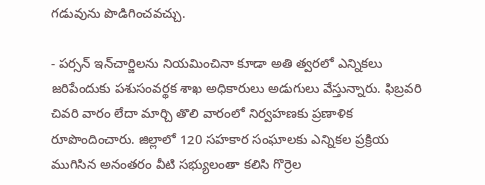గడువును పొడిగించవచ్చు.

- పర్సన్‌ ఇన్‌చార్జిలను నియమించినా కూడా అతి త్వరలో ఎన్నికలు జరిపేందుకు పశుసంవర్థక శాఖ అధికారులు అడుగులు వేస్తున్నారు. ఫిబ్రవరి చివరి వారం లేదా మార్చి తొలి వారంలో నిర్వహణకు ప్రణాళిక రూపొందించారు. జిల్లాలో 120 సహకార సంఘాలకు ఎన్నికల ప్రక్రియ ముగిసిన అనంతరం వీటి సభ్యులంతా కలిసి గొర్రెల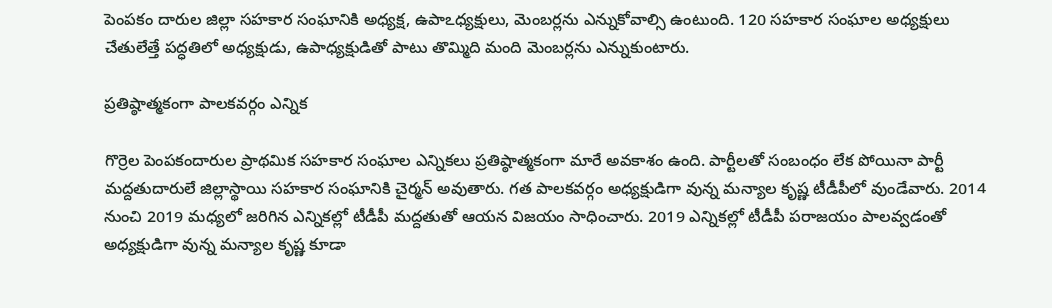పెంపకం దారుల జిల్లా సహకార సంఘానికి అధ్యక్ష, ఉపాఽధ్యక్షులు, మెంబర్లను ఎన్నుకోవాల్సి ఉంటుంది. 120 సహకార సంఘాల అధ్యక్షులు చేతులేత్తే పద్ధతిలో అధ్యక్షుడు, ఉపాధ్యక్షుడితో పాటు తొమ్మిది మంది మెంబర్లను ఎన్నుకుంటారు.

ప్రతిష్ఠాత్మకంగా పాలకవర్గం ఎన్నిక

గొర్రెల పెంపకందారుల ప్రాథమిక సహకార సంఘాల ఎన్నికలు ప్రతిష్ఠాత్మకంగా మారే అవకాశం ఉంది. పార్టీలతో సంబంధం లేక పోయినా పార్టీ మద్దతుదారులే జిల్లాస్థాయి సహకార సంఘానికి చైర్మన్‌ అవుతారు. గత పాలకవర్గం అధ్యక్షుడిగా వున్న మన్యాల కృష్ణ టీడీపీలో వుండేవారు. 2014 నుంచి 2019 మధ్యలో జరిగిన ఎన్నికల్లో టీడీపీ మద్దతుతో ఆయన విజయం సాధించారు. 2019 ఎన్నికల్లో టీడీపీ పరాజయం పాలవ్వడంతో అధ్యక్షుడిగా వున్న మన్యాల కృష్ణ కూడా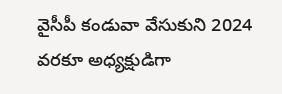వైసీపీ కండువా వేసుకుని 2024 వరకూ అధ్యక్షుడిగా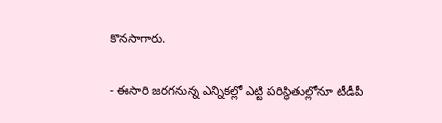కొనసాగారు.

- ఈసారి జరగనున్న ఎన్నికల్లో ఎట్టి పరిస్థితుల్లోనూ టీడీపీ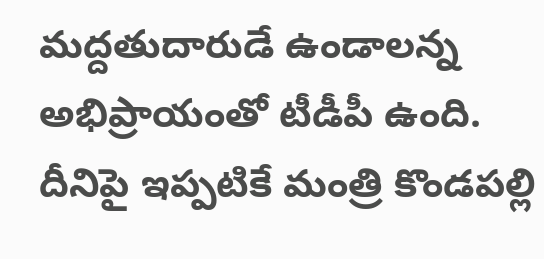మద్దతుదారుడే ఉండాలన్న అభిప్రాయంతో టీడీపీ ఉంది. దీనిపై ఇప్పటికే మంత్రి కొండపల్లి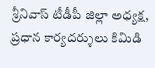శ్రీనివాస్‌ టీడీపీ జిల్లా అధ్యక్ష, ప్రధాన కార్యదర్శులు కిమిడి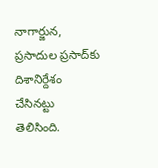నాగార్జున, ప్రసాదుల ప్రసాద్‌కు దిశానిర్దేశం చేసినట్టు తెలిసింది.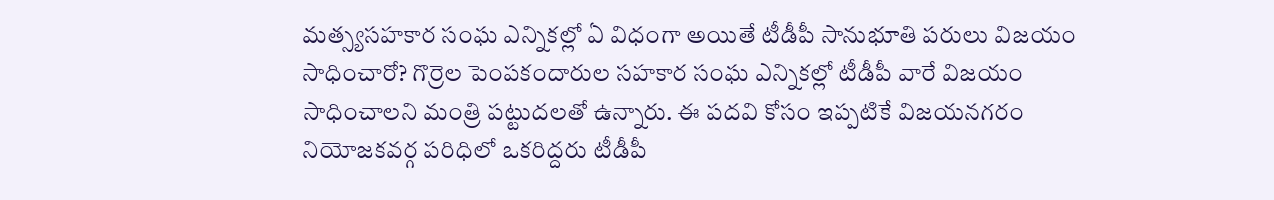మత్స్యసహకార సంఘ ఎన్నికల్లో ఏ విధంగా అయితే టీడీపీ సానుభూతి పరులు విజయం సాధించారో? గొర్రెల పెంపకందారుల సహకార సంఘ ఎన్నికల్లో టీడీపీ వారే విజయం సాధించాలని మంత్రి పట్టుదలతో ఉన్నారు. ఈ పదవి కోసం ఇప్పటికే విజయనగరం నియోజకవర్గ పరిధిలో ఒకరిద్దరు టీడీపీ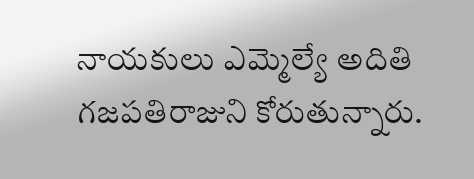నాయకులు ఎమ్మెల్యే అదితి గజపతిరాజుని కోరుతున్నారు.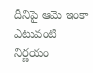దీనిపై ఆమె ఇంకా ఎటువంటి నిర్ణయం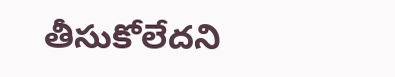తీసుకోలేదని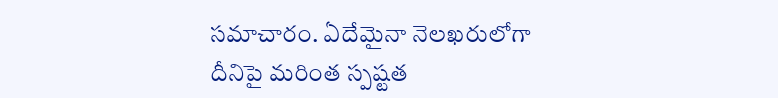సమాచారం. ఏదేమైనా నెలఖరులోగా దీనిపై మరింత స్పష్టత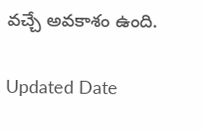వచ్చే అవకాశం ఉంది.

Updated Date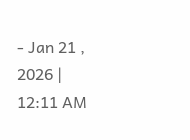- Jan 21 , 2026 | 12:11 AM